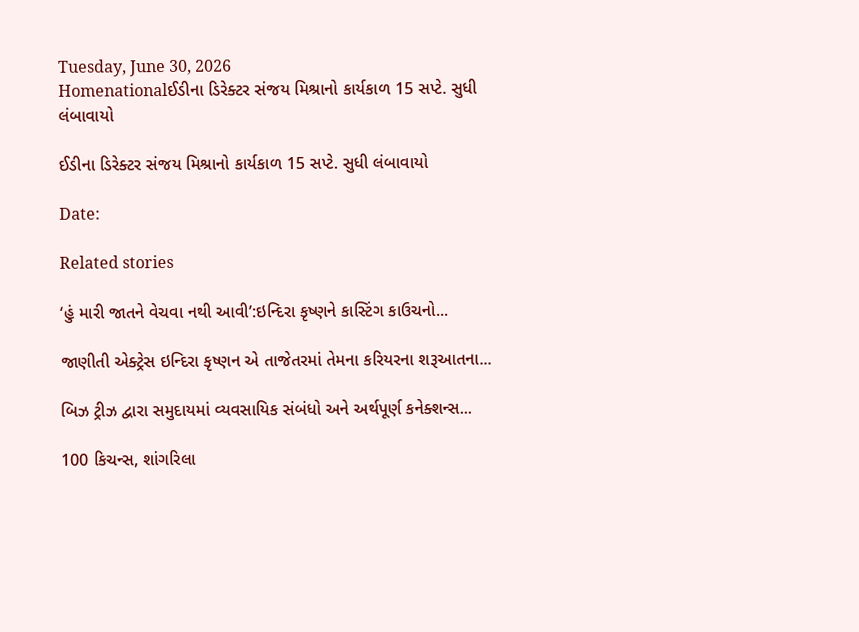Tuesday, June 30, 2026
Homenationalઈડીના ડિરેક્ટર સંજય મિશ્રાનો કાર્યકાળ 15 સપ્ટે. સુધી લંબાવાયો

ઈડીના ડિરેક્ટર સંજય મિશ્રાનો કાર્યકાળ 15 સપ્ટે. સુધી લંબાવાયો

Date:

Related stories

‘હું મારી જાતને વેચવા નથી આવી’:ઇન્દિરા કૃષ્ણને કાસ્ટિંગ કાઉચનો...

જાણીતી એક્ટ્રેસ ઇન્દિરા કૃષ્ણન એ તાજેતરમાં તેમના કરિયરના શરૂઆતના...

બિઝ ટ્રીઝ દ્વારા સમુદાયમાં વ્યવસાયિક સંબંધો અને અર્થપૂર્ણ કનેક્શન્સ...

100 કિચન્સ, શાંગરિલા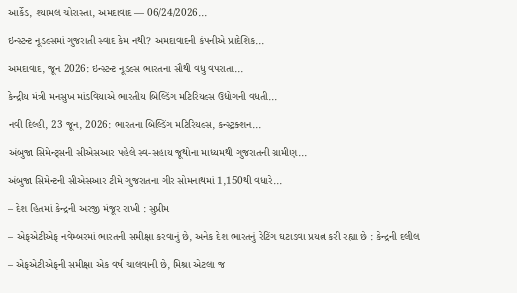આર્કેડ, શ્યામલ ચોરાસ્તા, અમદાવાદ — 06/24/2026...

ઇન્સ્ટન્ટ નૂડલ્સમાં ગુજરાતી સ્વાદ કેમ નથી? અમદાવાદની કંપનીએ પ્રાદેશિક...

અમદાવાદ, જૂન 2026: ઇન્સ્ટન્ટ નૂડલ્સ ભારતના સૌથી વધુ વપરાતા...

કેન્દ્રીય મંત્રી મનસુખ માંડવિયાએ ભારતીય બિલ્ડિંગ મટિરિયલ્સ ઉદ્યોગની વધતી...

નવી દિલ્હી, 23 જૂન, 2026: ભારતના બિલ્ડિંગ મટિરિયલ્સ, કન્સ્ટ્રક્શન...

અંબુજા સિમેન્ટ્સની સીએસઆર પહેલે સ્વ-સહાય જૂથોના માધ્યમથી ગુજરાતની ગ્રામીણ...

અંબુજા સિમેન્ટની સીએસઆર ટીમે ગુજરાતના ગીર સોમનાથમાં 1,150થી વધારે...

– દેશ હિતમાં કેન્દ્રની અરજી મંજૂર રાખી : સુપ્રીમ

– એફએટીએફ નવેમ્બરમાં ભારતની સમીક્ષા કરવાનું છે, અનેક દેશ ભારતનું રેટિંગ ઘટાડવા પ્રયત્ન કરી રહ્યા છે : કેન્દ્રની દલીલ

– એફએટીએફની સમીક્ષા એક વર્ષ ચાલવાની છે, મિશ્રા એટલા જ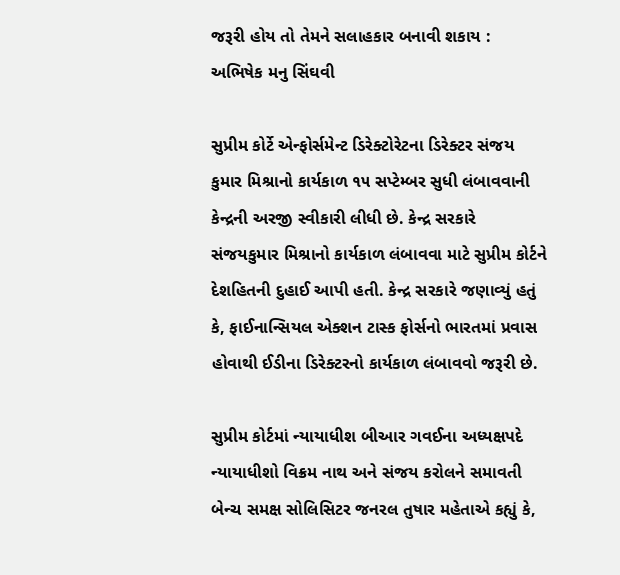જરૂરી હોય તો તેમને સલાહકાર બનાવી શકાય : અભિષેક મનુ સિંઘવી

સુપ્રીમ કોર્ટે એન્ફોર્સમેન્ટ ડિરેક્ટોરેટના ડિરેક્ટર સંજય કુમાર મિશ્રાનો કાર્યકાળ ૧૫ સપ્ટેમ્બર સુધી લંબાવવાની કેન્દ્રની અરજી સ્વીકારી લીધી છે. કેન્દ્ર સરકારે સંજયકુમાર મિશ્રાનો કાર્યકાળ લંબાવવા માટે સુપ્રીમ કોર્ટને દેશહિતની દુહાઈ આપી હતી. કેન્દ્ર સરકારે જણાવ્યું હતું કે, ફાઈનાન્સિયલ એક્શન ટાસ્ક ફોર્સનો ભારતમાં પ્રવાસ હોવાથી ઈડીના ડિરેક્ટરનો કાર્યકાળ લંબાવવો જરૂરી છે.

સુપ્રીમ કોર્ટમાં ન્યાયાધીશ બીઆર ગવઈના અધ્યક્ષપદે ન્યાયાધીશો વિક્રમ નાથ અને સંજય કરોલને સમાવતી બેન્ચ સમક્ષ સોલિસિટર જનરલ તુષાર મહેતાએ કહ્યું કે,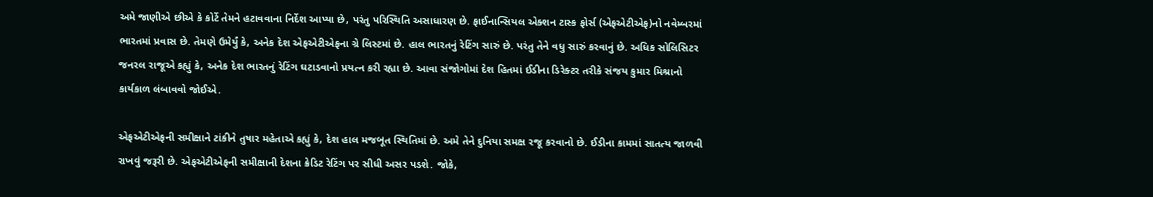અમે જાણીએ છીએ કે કોર્ટે તેમને હટાવવાના નિર્દેશ આપ્યા છે, પરંતુ પરિસ્થિતિ અસાધારણ છે. ફાઈનાન્સિયલ એક્શન ટાસ્ક ફોર્સ (એફએટીએફ)નો નવેમ્બરમાં ભારતમાં પ્રવાસ છે. તેમણે ઉમેર્યું કે, અનેક દેશ એફએટીએફના ગ્રે લિસ્ટમાં છે. હાલ ભારતનું રેટિંગ સારું છે. પરંતુ તેને વધુ સારું કરવાનું છે. અધિક સોલિસિટર જનરલ રાજૂએ કહ્યું કે, અનેક દેશ ભારતનું રેટિંગ ઘટાડવાનો પ્રયત્ન કરી રહ્યા છે. આવા સંજોગોમાં દેશ હિતમાં ઈડીના ડિરેક્ટર તરીકે સંજય કુમાર મિશ્રાનો કાર્યકાળ લંબાવવો જોઈએ.

એફએટીએફની સમીક્ષાને ટાંકીને તુષાર મહેતાએ કહ્યું કે, દેશ હાલ મજબૂત સ્થિતિમાં છે. અમે તેને દુનિયા સમક્ષ રજૂ કરવાનો છે. ઈડીના કામમાં સાતત્ય જાળવી રાખવું જરૂરી છે. એફએટીએફની સમીક્ષાની દેશના ક્રેડિટ રેટિંગ પર સીધી અસર પડશે. જોકે,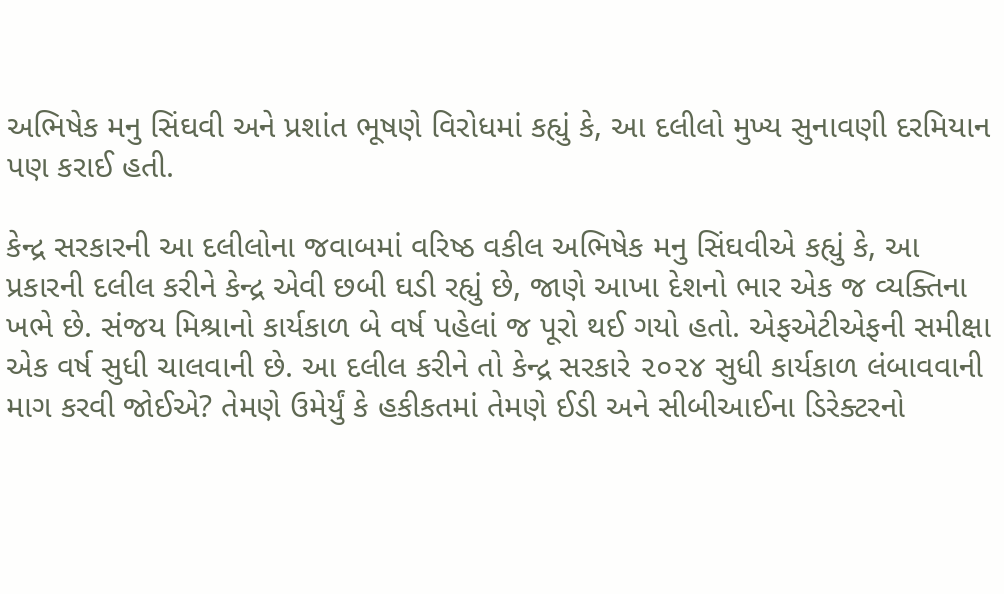અભિષેક મનુ સિંઘવી અને પ્રશાંત ભૂષણે વિરોધમાં કહ્યું કે, આ દલીલો મુખ્ય સુનાવણી દરમિયાન પણ કરાઈ હતી.

કેન્દ્ર સરકારની આ દલીલોના જવાબમાં વરિષ્ઠ વકીલ અભિષેક મનુ સિંઘવીએ કહ્યું કે, આ પ્રકારની દલીલ કરીને કેન્દ્ર એવી છબી ઘડી રહ્યું છે, જાણે આખા દેશનો ભાર એક જ વ્યક્તિના ખભે છે. સંજય મિશ્રાનો કાર્યકાળ બે વર્ષ પહેલાં જ પૂરો થઈ ગયો હતો. એફએટીએફની સમીક્ષા એક વર્ષ સુધી ચાલવાની છે. આ દલીલ કરીને તો કેન્દ્ર સરકારે ૨૦૨૪ સુધી કાર્યકાળ લંબાવવાની માગ કરવી જોઈએ? તેમણે ઉમેર્યું કે હકીકતમાં તેમણે ઈડી અને સીબીઆઈના ડિરેક્ટરનો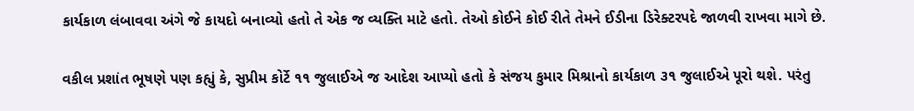કાર્યકાળ લંબાવવા અંગે જે કાયદો બનાવ્યો હતો તે એક જ વ્યક્તિ માટે હતો. તેઓ કોઈને કોઈ રીતે તેમને ઈડીના ડિરેક્ટરપદે જાળવી રાખવા માગે છે.

વકીલ પ્રશાંત ભૂષણે પણ કહ્યું કે, સુપ્રીમ કોર્ટે ૧૧ જુલાઈએ જ આદેશ આપ્યો હતો કે સંજય કુમાર મિશ્રાનો કાર્યકાળ ૩૧ જુલાઈએ પૂરો થશે. પરંતુ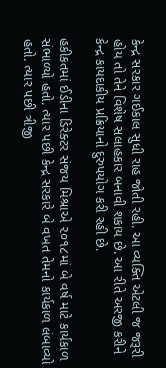કેન્દ્ર સરકાર ગઈકાલ સુધી રાહ જોતી રહી. આ વ્યક્તિ એટલી જ જરૂરી હોય તો તેને વિશેષ સલાહકાર બનાવી શકાય છે. આ રીતે અરજી કરીને કેન્દ્ર કાયદાકીય પ્રક્રિયાનો દુરુપયોગ કરી રહી છે.

હકીકતમાં ઈડીના ડિરેક્ટર સંજય મિશ્રાએ ૨૦૧૮માં બે વર્ષ માટે કાર્યકાળ સંભાળ્યો હતો. ત્યાર પછી કેન્દ્ર સરકારે બે વખત તેમનો કાર્યકાળ લંબાવ્યો હતો. ત્યાર પછી ત્રીજી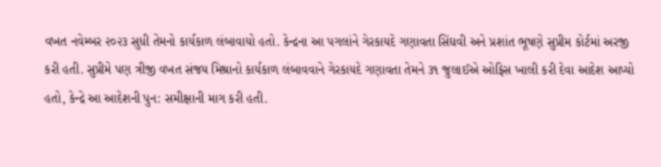વખત નવેમ્બર ૨૦૨૩ સુધી તેમનો કાર્યકાળ લંબાવાયો હતો. કેન્દ્રના આ પગલાંને ગેરકાયદે ગણાવતા સિંઘવી અને પ્રશાંત ભૂષણે સુપ્રીમ કોર્ટમાં અરજી કરી હતી. સુપ્રીમે પણ ત્રીજી વખત સંજય મિશ્રાનો કાર્યકાળ લંબાવવાને ગેરકાયદે ગણાવતા તેમને ૩૧ જુલાઈએ ઓફિસ ખાલી કરી દેવા આદેશ આપ્યો હતો, કેન્દ્રે આ આદેશની પુન: સમીક્ષાની માગ કરી હતી.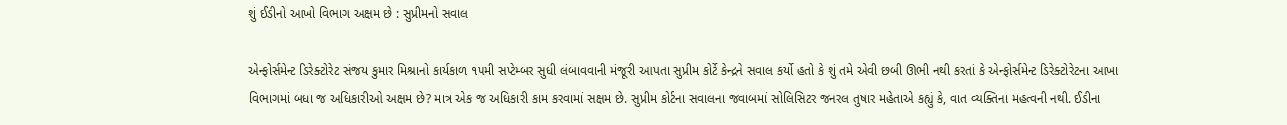શું ઈડીનો આખો વિભાગ અક્ષમ છે : સુપ્રીમનો સવાલ

એન્ફોર્સમેન્ટ ડિરેક્ટોરેટ સંજય કુમાર મિશ્રાનો કાર્યકાળ ૧૫મી સપ્ટેમ્બર સુધી લંબાવવાની મંજૂરી આપતા સુપ્રીમ કોર્ટે કેન્દ્રને સવાલ કર્યો હતો કે શું તમે એવી છબી ઊભી નથી કરતાં કે એન્ફોર્સમેન્ટ ડિરેક્ટોરેટના આખા વિભાગમાં બધા જ અધિકારીઓ અક્ષમ છે? માત્ર એક જ અધિકારી કામ કરવામાં સક્ષમ છે. સુપ્રીમ કોર્ટના સવાલના જવાબમાં સોલિસિટર જનરલ તુષાર મહેતાએ કહ્યું કે, વાત વ્યક્તિના મહત્વની નથી. ઈડીના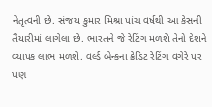નેતૃત્વની છે. સંજય કુમાર મિશ્રા પાંચ વર્ષથી આ કેસની તૈયારીમાં લાગેલા છે. ભારતને જે રેટિંગ મળશે તેનો દેશને વ્યાપક લાભ મળશે. વર્લ્ડ બેન્કના ક્રેડિટ રેટિંગ વગેરે પર પણ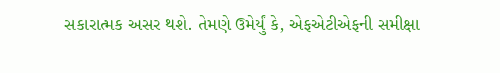સકારાત્મક અસર થશે. તેમણે ઉમેર્યું કે, એફએટીએફની સમીક્ષા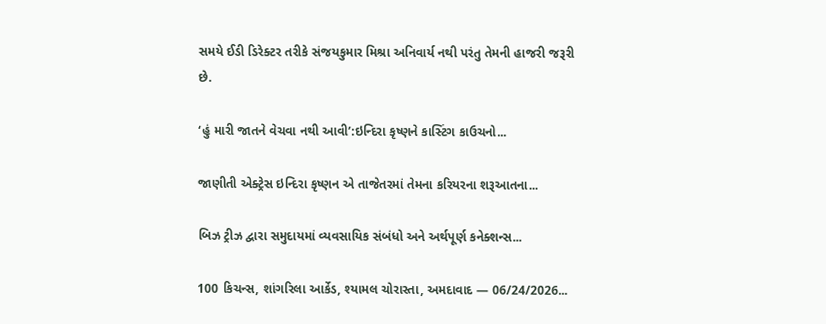સમયે ઈડી ડિરેક્ટર તરીકે સંજયકુમાર મિશ્રા અનિવાર્ય નથી પરંતુ તેમની હાજરી જરૂરી છે.

‘હું મારી જાતને વેચવા નથી આવી’:ઇન્દિરા કૃષ્ણને કાસ્ટિંગ કાઉચનો...

જાણીતી એક્ટ્રેસ ઇન્દિરા કૃષ્ણન એ તાજેતરમાં તેમના કરિયરના શરૂઆતના...

બિઝ ટ્રીઝ દ્વારા સમુદાયમાં વ્યવસાયિક સંબંધો અને અર્થપૂર્ણ કનેક્શન્સ...

100 કિચન્સ, શાંગરિલા આર્કેડ, શ્યામલ ચોરાસ્તા, અમદાવાદ — 06/24/2026...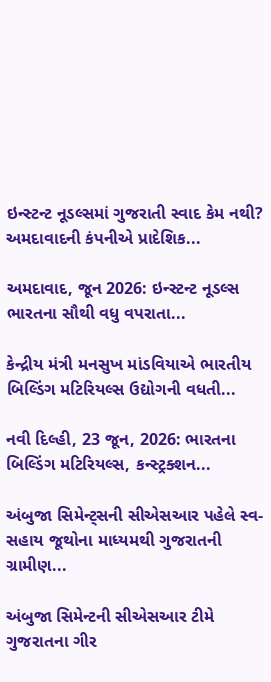ઇન્સ્ટન્ટ નૂડલ્સમાં ગુજરાતી સ્વાદ કેમ નથી? અમદાવાદની કંપનીએ પ્રાદેશિક...

અમદાવાદ, જૂન 2026: ઇન્સ્ટન્ટ નૂડલ્સ ભારતના સૌથી વધુ વપરાતા...

કેન્દ્રીય મંત્રી મનસુખ માંડવિયાએ ભારતીય બિલ્ડિંગ મટિરિયલ્સ ઉદ્યોગની વધતી...

નવી દિલ્હી, 23 જૂન, 2026: ભારતના બિલ્ડિંગ મટિરિયલ્સ, કન્સ્ટ્રક્શન...

અંબુજા સિમેન્ટ્સની સીએસઆર પહેલે સ્વ-સહાય જૂથોના માધ્યમથી ગુજરાતની ગ્રામીણ...

અંબુજા સિમેન્ટની સીએસઆર ટીમે ગુજરાતના ગીર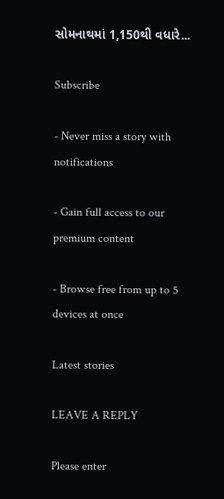સોમનાથમાં 1,150થી વધારે...

Subscribe

- Never miss a story with notifications

- Gain full access to our premium content

- Browse free from up to 5 devices at once

Latest stories

LEAVE A REPLY

Please enter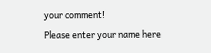your comment!
Please enter your name here